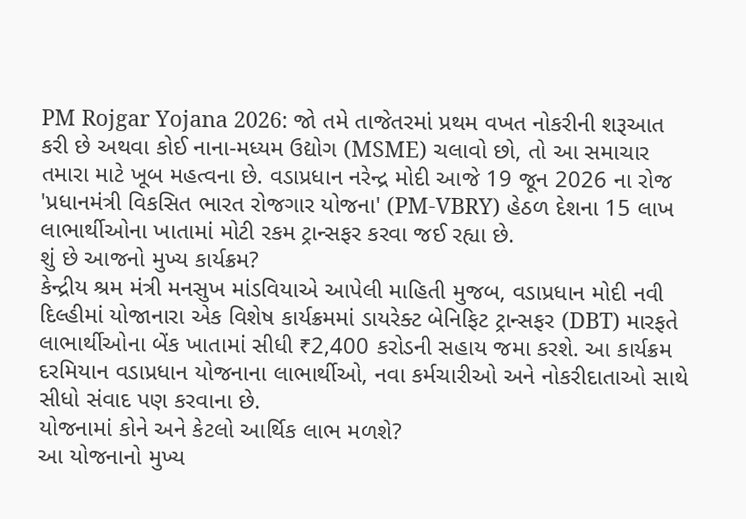PM Rojgar Yojana 2026: જો તમે તાજેતરમાં પ્રથમ વખત નોકરીની શરૂઆત કરી છે અથવા કોઈ નાના-મધ્યમ ઉદ્યોગ (MSME) ચલાવો છો, તો આ સમાચાર તમારા માટે ખૂબ મહત્વના છે. વડાપ્રધાન નરેન્દ્ર મોદી આજે 19 જૂન 2026 ના રોજ 'પ્રધાનમંત્રી વિકસિત ભારત રોજગાર યોજના' (PM-VBRY) હેઠળ દેશના 15 લાખ લાભાર્થીઓના ખાતામાં મોટી રકમ ટ્રાન્સફર કરવા જઈ રહ્યા છે.
શું છે આજનો મુખ્ય કાર્યક્રમ?
કેન્દ્રીય શ્રમ મંત્રી મનસુખ માંડવિયાએ આપેલી માહિતી મુજબ, વડાપ્રધાન મોદી નવી દિલ્હીમાં યોજાનારા એક વિશેષ કાર્યક્રમમાં ડાયરેક્ટ બેનિફિટ ટ્રાન્સફર (DBT) મારફતે લાભાર્થીઓના બેંક ખાતામાં સીધી ₹2,400 કરોડની સહાય જમા કરશે. આ કાર્યક્રમ દરમિયાન વડાપ્રધાન યોજનાના લાભાર્થીઓ, નવા કર્મચારીઓ અને નોકરીદાતાઓ સાથે સીધો સંવાદ પણ કરવાના છે.
યોજનામાં કોને અને કેટલો આર્થિક લાભ મળશે?
આ યોજનાનો મુખ્ય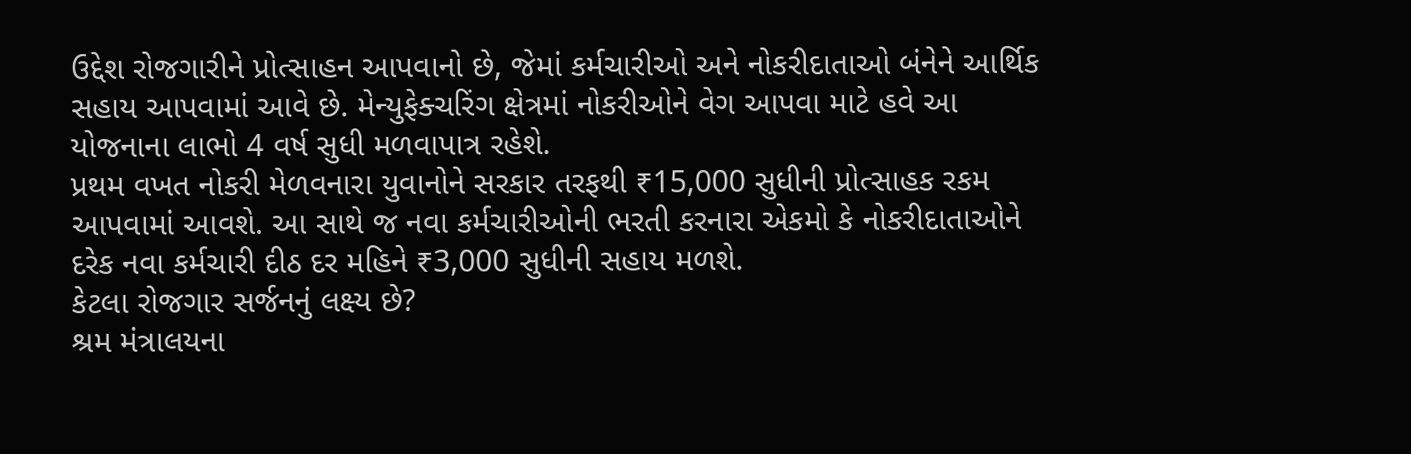ઉદ્દેશ રોજગારીને પ્રોત્સાહન આપવાનો છે, જેમાં કર્મચારીઓ અને નોકરીદાતાઓ બંનેને આર્થિક સહાય આપવામાં આવે છે. મેન્યુફેક્ચરિંગ ક્ષેત્રમાં નોકરીઓને વેગ આપવા માટે હવે આ યોજનાના લાભો 4 વર્ષ સુધી મળવાપાત્ર રહેશે.
પ્રથમ વખત નોકરી મેળવનારા યુવાનોને સરકાર તરફથી ₹15,000 સુધીની પ્રોત્સાહક રકમ આપવામાં આવશે. આ સાથે જ નવા કર્મચારીઓની ભરતી કરનારા એકમો કે નોકરીદાતાઓને દરેક નવા કર્મચારી દીઠ દર મહિને ₹3,000 સુધીની સહાય મળશે.
કેટલા રોજગાર સર્જનનું લક્ષ્ય છે?
શ્રમ મંત્રાલયના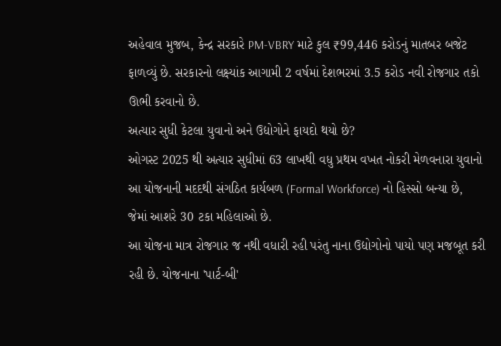અહેવાલ મુજબ, કેન્દ્ર સરકારે PM-VBRY માટે કુલ ₹99,446 કરોડનું માતબર બજેટ ફાળવ્યું છે. સરકારનો લક્ષ્યાંક આગામી 2 વર્ષમાં દેશભરમાં 3.5 કરોડ નવી રોજગાર તકો ઊભી કરવાનો છે.
અત્યાર સુધી કેટલા યુવાનો અને ઉદ્યોગોને ફાયદો થયો છે?
ઓગસ્ટ 2025 થી અત્યાર સુધીમાં 63 લાખથી વધુ પ્રથમ વખત નોકરી મેળવનારા યુવાનો આ યોજનાની મદદથી સંગઠિત કાર્યબળ (Formal Workforce) નો હિસ્સો બન્યા છે, જેમાં આશરે 30 ટકા મહિલાઓ છે.
આ યોજના માત્ર રોજગાર જ નથી વધારી રહી પરંતુ નાના ઉદ્યોગોનો પાયો પણ મજબૂત કરી રહી છે. યોજનાના 'પાર્ટ-બી'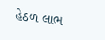હેઠળ લાભ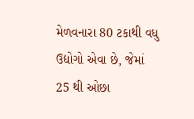મેળવનારા 80 ટકાથી વધુ ઉદ્યોગો એવા છે, જેમાં 25 થી ઓછા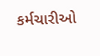કર્મચારીઓ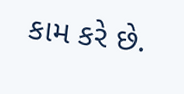કામ કરે છે.